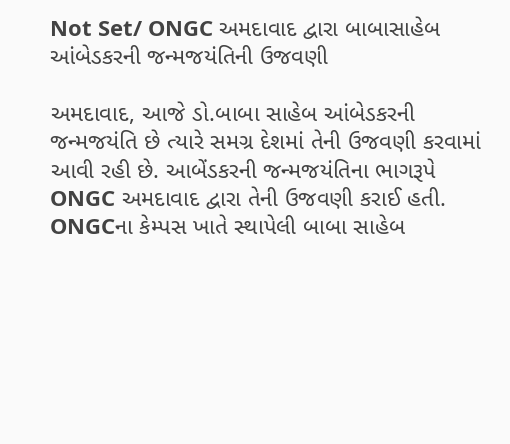Not Set/ ONGC અમદાવાદ દ્વારા બાબાસાહેબ આંબેડકરની જન્મજયંતિની ઉજવણી

અમદાવાદ, આજે ડો.બાબા સાહેબ આંબેડકરની જન્મજયંતિ છે ત્યારે સમગ્ર દેશમાં તેની ઉજવણી કરવામાં આવી રહી છે. આબેંડકરની જન્મજયંતિના ભાગરૂપે ONGC અમદાવાદ દ્વારા તેની ઉજવણી કરાઈ હતી. ONGCના કેમ્પસ ખાતે સ્થાપેલી બાબા સાહેબ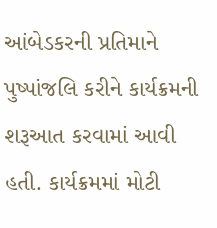આંબેડકરની પ્રતિમાને પુષ્પાંજલિ કરીને કાર્યક્રમની શરૂઆત કરવામાં આવી હતી. કાર્યક્રમમાં મોટી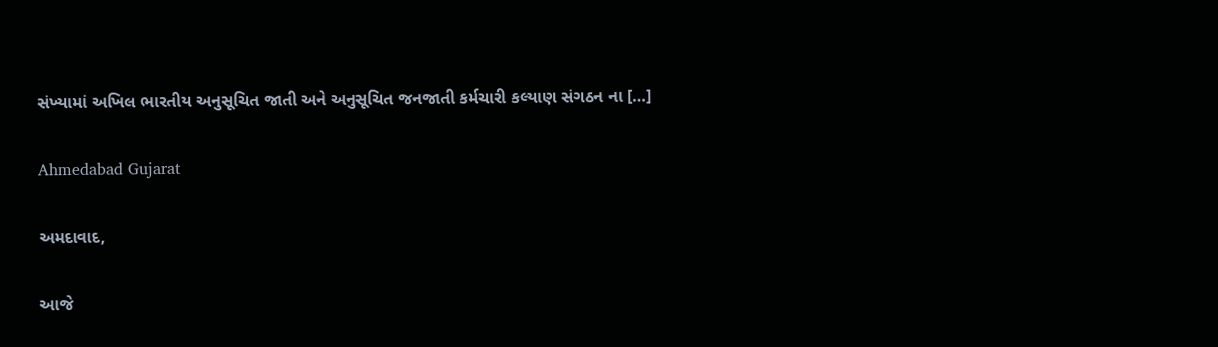સંખ્યામાં અખિલ ભારતીય અનુસૂચિત જાતી અને અનુસૂચિત જનજાતી કર્મચારી કલ્યાણ સંગઠન ના […]

Ahmedabad Gujarat

અમદાવાદ,

આજે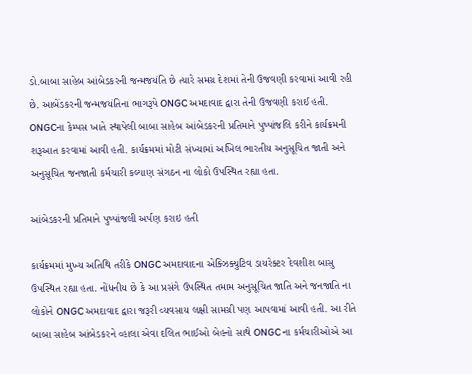ડો.બાબા સાહેબ આંબેડકરની જન્મજયંતિ છે ત્યારે સમગ્ર દેશમાં તેની ઉજવણી કરવામાં આવી રહી છે. આબેંડકરની જન્મજયંતિના ભાગરૂપે ONGC અમદાવાદ દ્વારા તેની ઉજવણી કરાઈ હતી. ONGCના કેમ્પસ ખાતે સ્થાપેલી બાબા સાહેબ આંબેડકરની પ્રતિમાને પુષ્પાંજલિ કરીને કાર્યક્રમની શરૂઆત કરવામાં આવી હતી. કાર્યક્રમમાં મોટી સંખ્યામાં અખિલ ભારતીય અનુસૂચિત જાતી અને અનુસૂચિત જનજાતી કર્મચારી કલ્યાણ સંગઠન ના લોકો ઉપસ્થિત રહ્યા હતા.

આંબેડકરની પ્રતિમાને પુષ્પાંજલી અર્પણ કરાઇ હતી

કાર્યક્રમમાં મુખ્ય અતિથિ તરીકે ONGC અમદાવાદના એક્ઝિક્યુટિવ ડાયરેક્ટર દેવશીશ બાસુ ઉપસ્થિત રહ્યા હતા. નોંધનીય છે કે આ પ્રસંગે ઉપસ્થિત તમામ અનુસૂચિત જાતિ અને જનજાતિ ના લોકોને ONGC અમદાવાદ દ્વારા જરૂરી વ્યવસાય લક્ષી સામગ્રી પણ આપવામાં આવી હતી. આ રીતે બાબા સાહેબ આંબેડકરને વ્હાલા એવા દલિત ભાઈઓ બેહનો સાથે ONGC ના કર્મચારીઓએ આ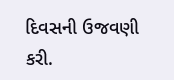દિવસની ઉજવણી કરી.